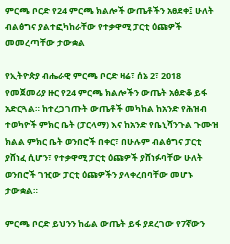ምርጫ ቦርድ የ24 ምርጫ ክልሎች ውጤቶችን አፀደቀ፤ ሁለት ብልፅግና ያልተፎካከራቸው የተቃዋሚ ፓርቲ ዕጩዎች መመረጣቸው ታውቋል

የኢትዮጵያ ብሔራዊ ምርጫ ቦርድ ዛሬ፣ ሰኔ 2፣ 2018 የመጀመሪያ ዙር የ24 ምርጫ ክልሎችን ውጤት አፅድቆ ይፋ አድርጓል። ከተረጋገጡት ውጤቶች መካከል ከአንድ የሕዝብ ተወካዮች ምክር ቤት (ፓርላማ) እና ከአንድ የቤኒሻንጉል ጉሙዝ ክልል ምክር ቤት ወንበሮች በቀር፣ በሁሉም ብልፅግና ፓርቲ ያሸነፈ ሲሆን፣ የተቃዋሚ ፓርቲ ዕጩዎች ያሸነፉባቸው ሁለት ወንበሮች ገዢው ፓርቲ ዕጩዎችን ያላቀረበባቸው መሆኑ ታውቋል።

ምርጫ ቦርድ ይህንን ከፊል ውጤት ይፋ ያደረገው የ7ኛውን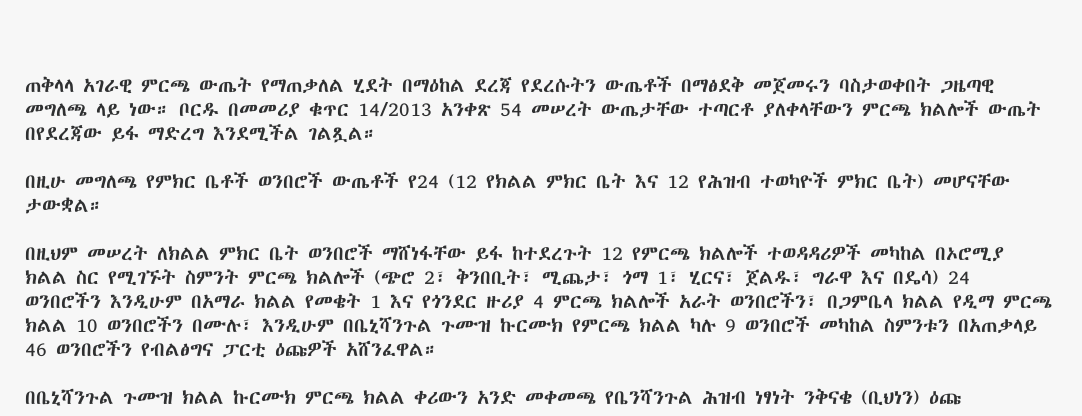ጠቅላላ አገራዊ ምርጫ ውጤት የማጠቃለል ሂደት በማዕከል ደረጃ የደረሱትን ውጤቶች በማፅደቅ መጀመሩን ባስታወቀበት ጋዜጣዊ መግለጫ ላይ ነው። ቦርዱ በመመሪያ ቁጥር 14/2013 አንቀጽ 54 መሠረት ውጤታቸው ተጣርቶ ያለቀላቸውን ምርጫ ክልሎች ውጤት በየደረጃው ይፋ ማድረግ እንደሚችል ገልጿል።

በዚሁ መግለጫ የምክር ቤቶች ወንበሮች ውጤቶች የ24 (12 የክልል ምክር ቤት እና 12 የሕዝብ ተወካዮች ምክር ቤት) መሆናቸው ታውቋል።

በዚህም መሠረት ለክልል ምክር ቤት ወንበሮች ማሸነፋቸው ይፋ ከተደረጉት 12 የምርጫ ክልሎች ተወዳዳሪዎች መካከል በኦሮሚያ ክልል ስር የሚገኙት ስምንት ምርጫ ክልሎች (ጭሮ 2፣ ቅንበቢት፣ ሚጨታ፣ ጎማ 1፣ ሂርና፣ ጀልዱ፣ ግራዋ እና በዴሳ) 24 ወንበሮችን እንዲሁም በአማራ ክልል የመቄት 1 እና የጎንደር ዙሪያ 4 ምርጫ ክልሎች አራት ወንበሮችን፣ በጋምቤላ ክልል የዲማ ምርጫ ክልል 10 ወንበሮችን በሙሉ፣ እንዲሁም በቤኒሻንጉል ጉሙዝ ኩርሙክ የምርጫ ክልል ካሉ 9 ወንበሮች መካከል ስምንቱን በአጠቃላይ 46 ወንበሮችን የብልፅግና ፓርቲ ዕጩዎች አሸንፈዋል።

በቤኒሻንጉል ጉሙዝ ክልል ኩርሙክ ምርጫ ክልል ቀሪውን አንድ መቀመጫ የቤንሻንጉል ሕዝብ ነፃነት ንቅናቄ (ቢህነን) ዕጩ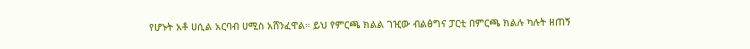የሆኑት አቶ ሀሲል አርባብ ሀሚስ አሸንፈዋል። ይህ የምርጫ ክልል ገዢው ብልፅግና ፓርቲ በምርጫ ክልሉ ካሉት ዘጠኝ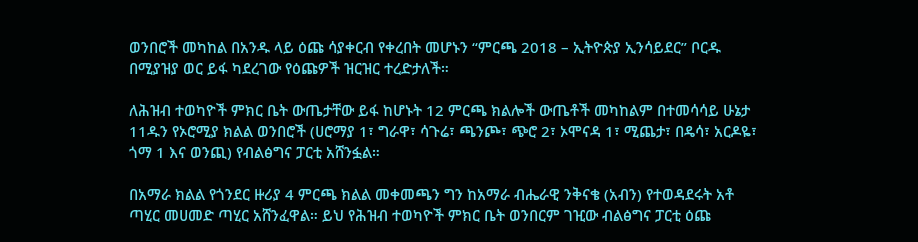ወንበሮች መካከል በአንዱ ላይ ዕጩ ሳያቀርብ የቀረበት መሆኑን “ምርጫ 2018 – ኢትዮጵያ ኢንሳይደር” ቦርዱ በሚያዝያ ወር ይፋ ካደረገው የዕጩዎች ዝርዝር ተረድታለች።

ለሕዝብ ተወካዮች ምክር ቤት ውጤታቸው ይፋ ከሆኑት 12 ምርጫ ክልሎች ውጤቶች መካከልም በተመሳሳይ ሁኔታ 11ዱን የኦሮሚያ ክልል ወንበሮች (ሀሮማያ 1፣ ግራዋ፣ ሳጉሬ፣ ጫንጮ፣ ጭሮ 2፣ ኦሞናዳ 1፣ ሚጨታ፣ በዴሳ፣ አርዶዬ፣ ጎማ 1 እና ወንጪ) የብልፅግና ፓርቲ አሸንፏል።

በአማራ ክልል የጎንደር ዙሪያ 4 ምርጫ ክልል መቀመጫን ግን ከአማራ ብሔራዊ ንቅናቄ (አብን) የተወዳደሩት አቶ ጣሂር መሀመድ ጣሂር አሸንፈዋል። ይህ የሕዝብ ተወካዮች ምክር ቤት ወንበርም ገዢው ብልፅግና ፓርቲ ዕጩ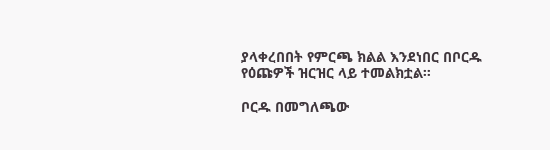ያላቀረበበት የምርጫ ክልል እንደነበር በቦርዱ የዕጩዎች ዝርዝር ላይ ተመልክቷል።

ቦርዱ በመግለጫው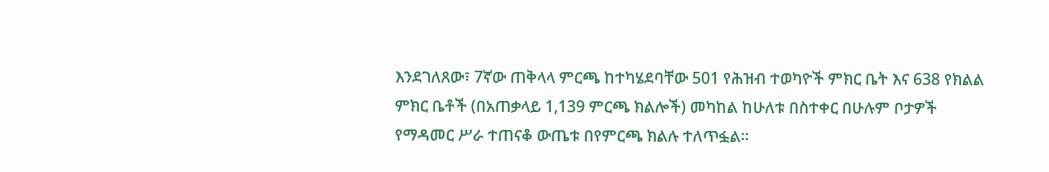እንደገለጸው፣ 7ኛው ጠቅላላ ምርጫ ከተካሄደባቸው 501 የሕዝብ ተወካዮች ምክር ቤት እና 638 የክልል ምክር ቤቶች (በአጠቃላይ 1,139 ምርጫ ክልሎች) መካከል ከሁለቱ በስተቀር በሁሉም ቦታዎች የማዳመር ሥራ ተጠናቆ ውጤቱ በየምርጫ ክልሉ ተለጥፏል።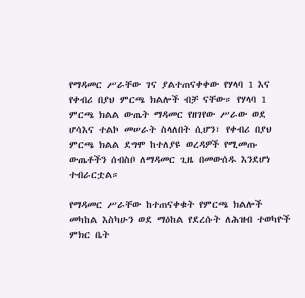የማዳመር ሥራቸው ገና ያልተጠናቀቀው የሃላባ 1 እና የቀብሪ በያህ ምርጫ ክልሎች ብቻ ናቸው። የሃላባ 1 ምርጫ ክልል ውጤት ማዳመር የዘገየው ሥራው ወደ ሆሳእና ተልኮ መሠራት ስላለበት ሲሆን፣ የቀብሪ በያህ ምርጫ ክልል ደግሞ ከተለያዩ ወረዳዎች የሚመጡ ውጤቶችን ሰብስቦ ለማዳመር ጊዜ በመውሰዱ እንደሆነ ተብራርቷል።

የማዳመር ሥራቸው ከተጠናቀቁት የምርጫ ክልሎች መካከል እስካሁን ወደ ማዕከል የደረሱት ለሕዝብ ተወካዮች ምክር ቤት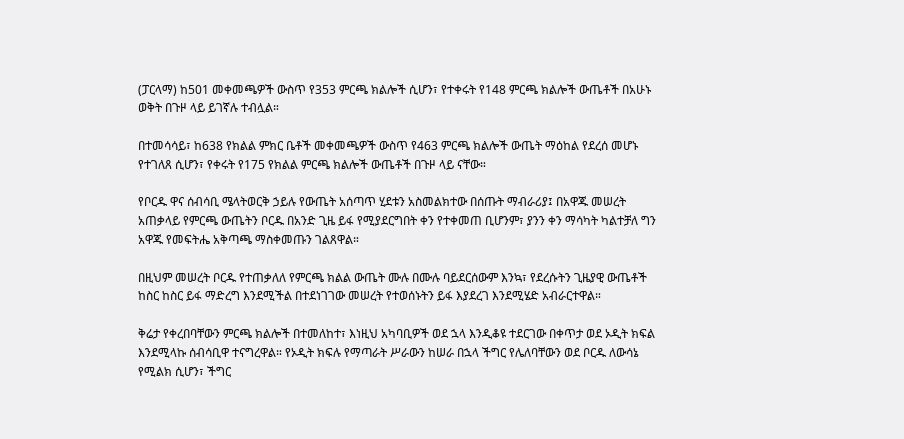(ፓርላማ) ከ501 መቀመጫዎች ውስጥ የ353 ምርጫ ክልሎች ሲሆን፣ የተቀሩት የ148 ምርጫ ክልሎች ውጤቶች በአሁኑ ወቅት በጉዞ ላይ ይገኛሉ ተብሏል።

በተመሳሳይ፣ ከ638 የክልል ምክር ቤቶች መቀመጫዎች ውስጥ የ463 ምርጫ ክልሎች ውጤት ማዕከል የደረሰ መሆኑ የተገለጸ ሲሆን፣ የቀሩት የ175 የክልል ምርጫ ክልሎች ውጤቶች በጉዞ ላይ ናቸው።

የቦርዱ ዋና ሰብሳቢ ሜላትወርቅ ኃይሉ የውጤት አሰጣጥ ሂደቱን አስመልክተው በሰጡት ማብራሪያ፤ በአዋጁ መሠረት አጠቃላይ የምርጫ ውጤትን ቦርዱ በአንድ ጊዜ ይፋ የሚያደርግበት ቀን የተቀመጠ ቢሆንም፣ ያንን ቀን ማሳካት ካልተቻለ ግን አዋጁ የመፍትሔ አቅጣጫ ማስቀመጡን ገልጸዋል።

በዚህም መሠረት ቦርዱ የተጠቃለለ የምርጫ ክልል ውጤት ሙሉ በሙሉ ባይደርሰውም እንኳ፣ የደረሱትን ጊዜያዊ ውጤቶች ከስር ከስር ይፋ ማድረግ እንደሚችል በተደነገገው መሠረት የተወሰኑትን ይፋ እያደረገ እንደሚሄድ አብራርተዋል።

ቅሬታ የቀረበባቸውን ምርጫ ክልሎች በተመለከተ፣ እነዚህ አካባቢዎች ወደ ኋላ እንዲቆዩ ተደርገው በቀጥታ ወደ ኦዲት ክፍል እንደሚላኩ ሰብሳቢዋ ተናግረዋል። የኦዲት ክፍሉ የማጣራት ሥራውን ከሠራ በኋላ ችግር የሌለባቸውን ወደ ቦርዱ ለውሳኔ የሚልክ ሲሆን፣ ችግር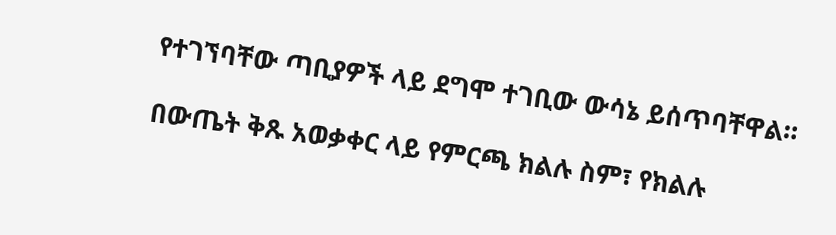የተገኘባቸው ጣቢያዎች ላይ ደግሞ ተገቢው ውሳኔ ይሰጥባቸዋል።

በውጤት ቅጹ አወቃቀር ላይ የምርጫ ክልሉ ስም፣ የክልሉ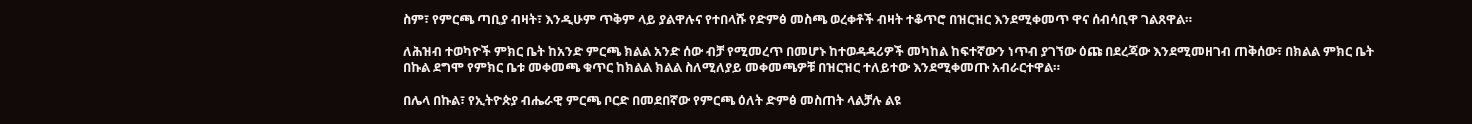ስም፣ የምርጫ ጣቢያ ብዛት፣ እንዲሁም ጥቅም ላይ ያልዋሉና የተበላሹ የድምፅ መስጫ ወረቀቶች ብዛት ተቆጥሮ በዝርዝር እንደሚቀመጥ ዋና ሰብሳቢዋ ገልጸዋል።

ለሕዝብ ተወካዮች ምክር ቤት ከአንድ ምርጫ ክልል አንድ ሰው ብቻ የሚመረጥ በመሆኑ ከተወዳዳሪዎች መካከል ከፍተኛውን ነጥብ ያገኘው ዕጩ በደረጃው እንደሚመዘገብ ጠቅሰው፣ በክልል ምክር ቤት በኩል ደግሞ የምክር ቤቱ መቀመጫ ቁጥር ከክልል ክልል ስለሚለያይ መቀመጫዎቹ በዝርዝር ተለይተው እንደሚቀመጡ አብራርተዋል።

በሌላ በኩል፣ የኢትዮጵያ ብሔራዊ ምርጫ ቦርድ በመደበኛው የምርጫ ዕለት ድምፅ መስጠት ላልቻሉ ልዩ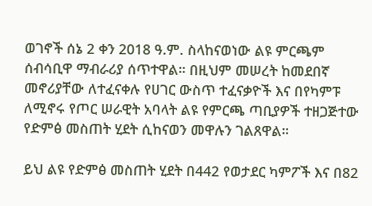ወገኖች ሰኔ 2 ቀን 2018 ዓ.ም. ስላከናወነው ልዩ ምርጫም ሰብሳቢዋ ማብራሪያ ሰጥተዋል። በዚህም መሠረት ከመደበኛ መኖሪያቸው ለተፈናቀሉ የሀገር ውስጥ ተፈናቃዮች እና በየካምፑ ለሚኖሩ የጦር ሠራዊት አባላት ልዩ የምርጫ ጣቢያዎች ተዘጋጅተው የድምፅ መስጠት ሂደት ሲከናወን መዋሉን ገልጸዋል።

ይህ ልዩ የድምፅ መስጠት ሂደት በ442 የወታደር ካምፖች እና በ82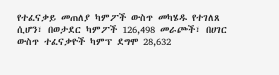የተፈናቃይ መጠለያ ካምፖች ውስጥ መካሄዱ የተገለጸ ሲሆን፣ በወታደር ካምፖች 126,498 መራጮች፣ በሀገር ውስጥ ተፈናቃዮች ካምፕ ደግሞ 28,632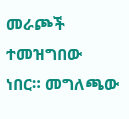መራጮች ተመዝግበው ነበር። መግለጫው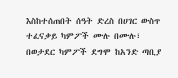እስከተሰጠበት ሰዓት ድረስ በሀገር ውስጥ ተፈናቃይ ካምፖች ሙሉ በሙሉ፣ በወታደር ካምፖች ደግሞ ከአንድ ጣቢያ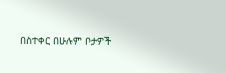በስተቀር በሁሉም ቦታዎች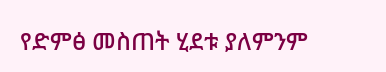የድምፅ መስጠት ሂደቱ ያለምንም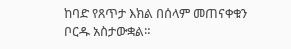ከባድ የጸጥታ እክል በሰላም መጠናቀቁን ቦርዱ አስታውቋል።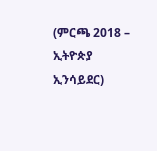(ምርጫ 2018 – ኢትዮጵያ ኢንሳይደር)